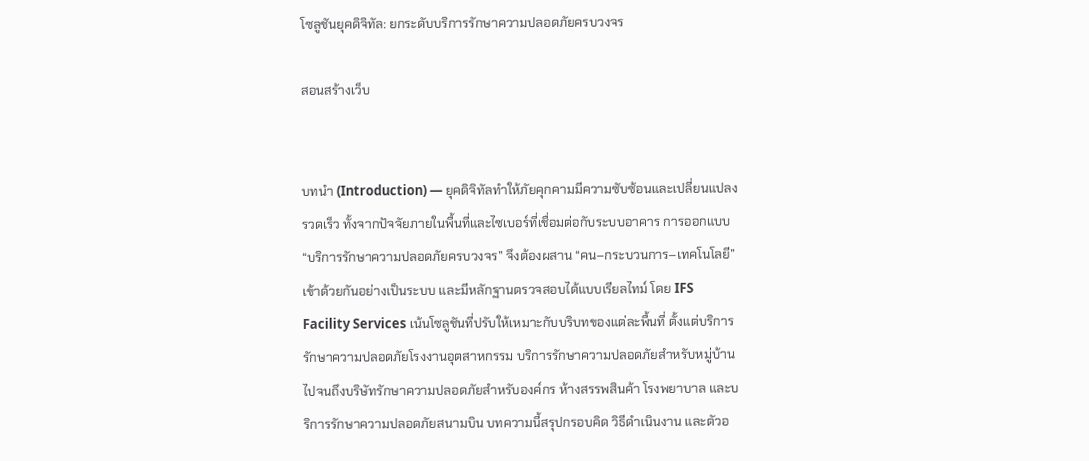โซลูชันยุคดิจิทัล: ยกระดับบริการรักษาความปลอดภัยครบวงจร

สอนสร้างเว็บ


บทนำ (Introduction) — ยุคดิจิทัลทำให้ภัยคุกคามมีความซับซ้อนและเปลี่ยนแปลงรวดเร็ว ทั้งจากปัจจัยภายในพื้นที่และไซเบอร์ที่เชื่อมต่อกับระบบอาคาร การออกแบบ “บริการรักษาความปลอดภัยครบวงจร” จึงต้องผสาน “คน–กระบวนการ–เทคโนโลยี” เข้าด้วยกันอย่างเป็นระบบ และมีหลักฐานตรวจสอบได้แบบเรียลไทม์ โดย IFS Facility Services เน้นโซลูชันที่ปรับให้เหมาะกับบริบทของแต่ละพื้นที่ ตั้งแต่บริการรักษาความปลอดภัยโรงงานอุตสาหกรรม บริการรักษาความปลอดภัยสำหรับหมู่บ้าน ไปจนถึงบริษัทรักษาความปลอดภัยสำหรับองค์กร ห้างสรรพสินค้า โรงพยาบาล และบริการรักษาความปลอดภัยสนามบิน บทความนี้สรุปกรอบคิด วิธีดำเนินงาน และตัวอ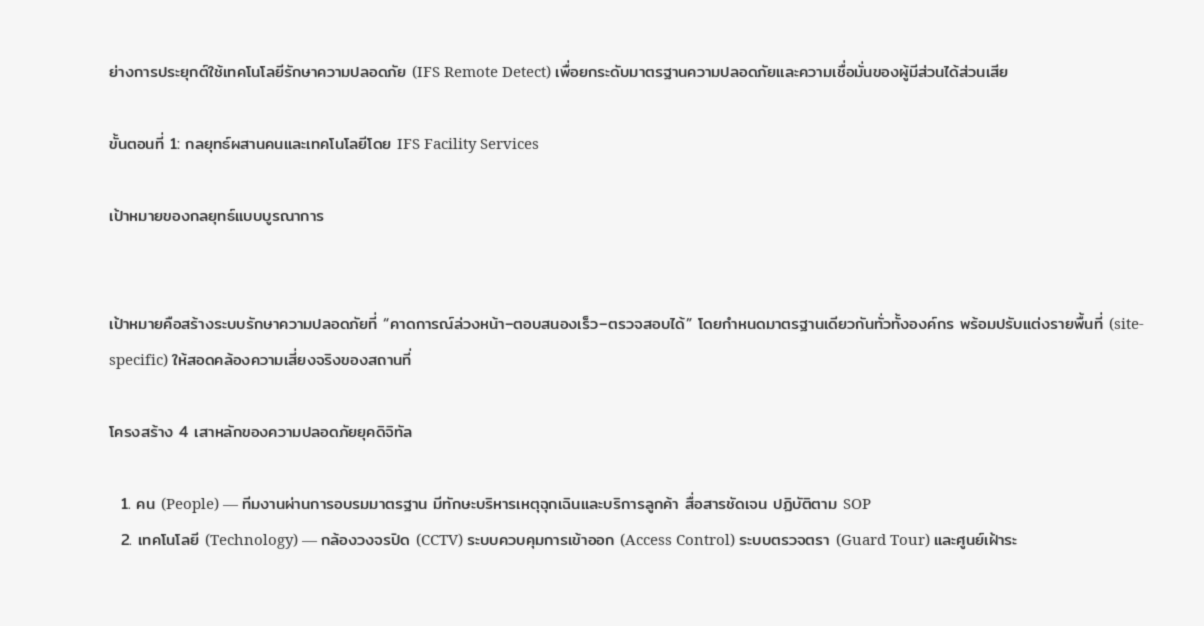ย่างการประยุกต์ใช้เทคโนโลยีรักษาความปลอดภัย (IFS Remote Detect) เพื่อยกระดับมาตรฐานความปลอดภัยและความเชื่อมั่นของผู้มีส่วนได้ส่วนเสีย

ขั้นตอนที่ 1: กลยุทธ์ผสานคนและเทคโนโลยีโดย IFS Facility Services

เป้าหมายของกลยุทธ์แบบบูรณาการ


เป้าหมายคือสร้างระบบรักษาความปลอดภัยที่ “คาดการณ์ล่วงหน้า–ตอบสนองเร็ว–ตรวจสอบได้” โดยกำหนดมาตรฐานเดียวกันทั่วทั้งองค์กร พร้อมปรับแต่งรายพื้นที่ (site-specific) ให้สอดคล้องความเสี่ยงจริงของสถานที่

โครงสร้าง 4 เสาหลักของความปลอดภัยยุคดิจิทัล

  1. คน (People) — ทีมงานผ่านการอบรมมาตรฐาน มีทักษะบริหารเหตุฉุกเฉินและบริการลูกค้า สื่อสารชัดเจน ปฏิบัติตาม SOP
  2. เทคโนโลยี (Technology) — กล้องวงจรปิด (CCTV) ระบบควบคุมการเข้าออก (Access Control) ระบบตรวจตรา (Guard Tour) และศูนย์เฝ้าระ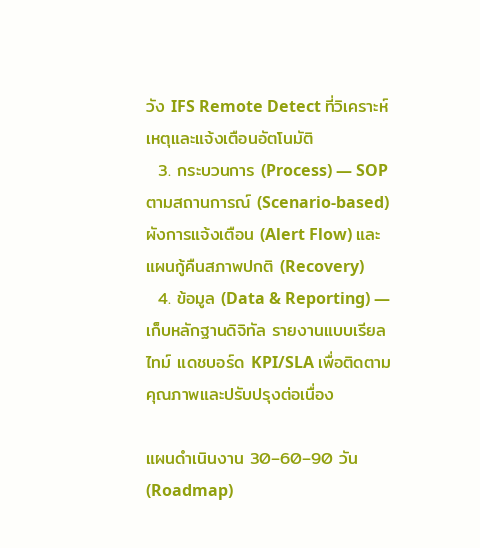วัง IFS Remote Detect ที่วิเคราะห์เหตุและแจ้งเตือนอัตโนมัติ
  3. กระบวนการ (Process) — SOP ตามสถานการณ์ (Scenario-based) ผังการแจ้งเตือน (Alert Flow) และแผนกู้คืนสภาพปกติ (Recovery)
  4. ข้อมูล (Data & Reporting) — เก็บหลักฐานดิจิทัล รายงานแบบเรียลไทม์ แดชบอร์ด KPI/SLA เพื่อติดตามคุณภาพและปรับปรุงต่อเนื่อง

แผนดำเนินงาน 30–60–90 วัน (Roadmap)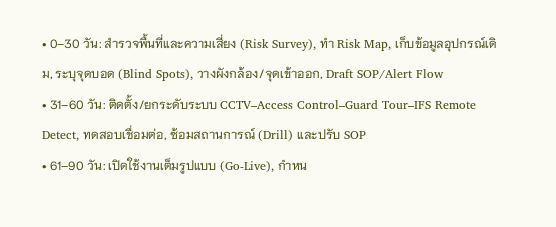• 0–30 วัน: สำรวจพื้นที่และความเสี่ยง (Risk Survey), ทำ Risk Map, เก็บข้อมูลอุปกรณ์เดิม, ระบุจุดบอด (Blind Spots), วางผังกล้อง/จุดเข้าออก, Draft SOP/Alert Flow
• 31–60 วัน: ติดตั้ง/ยกระดับระบบ CCTV–Access Control–Guard Tour–IFS Remote Detect, ทดสอบเชื่อมต่อ, ซ้อมสถานการณ์ (Drill) และปรับ SOP
• 61–90 วัน: เปิดใช้งานเต็มรูปแบบ (Go-Live), กำหน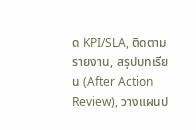ด KPI/SLA, ติดตามรายงาน, สรุปบทเรียน (After Action Review), วางแผนป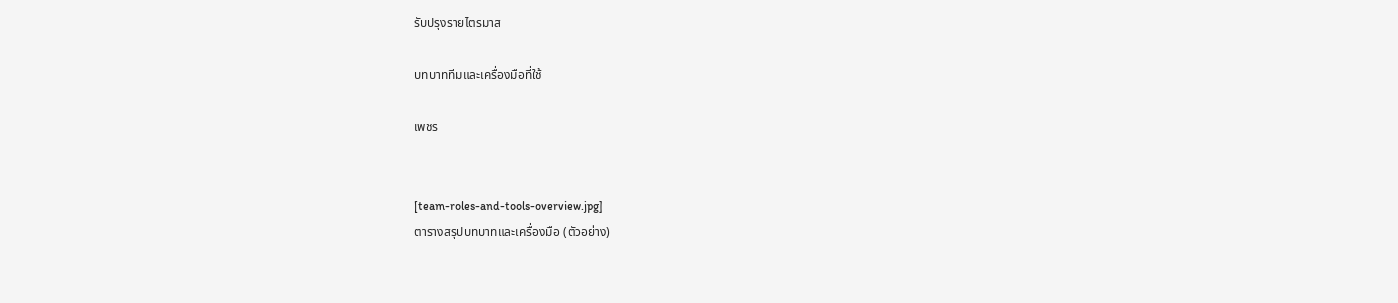รับปรุงรายไตรมาส

บทบาททีมและเครื่องมือที่ใช้

เพชร


[team-roles-and-tools-overview.jpg]
ตารางสรุปบทบาทและเครื่องมือ (ตัวอย่าง)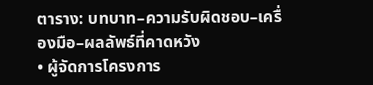ตาราง: บทบาท–ความรับผิดชอบ–เครื่องมือ–ผลลัพธ์ที่คาดหวัง
• ผู้จัดการโครงการ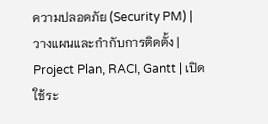ความปลอดภัย (Security PM) | วางแผนและกำกับการติดตั้ง | Project Plan, RACI, Gantt | เปิดใช้ระ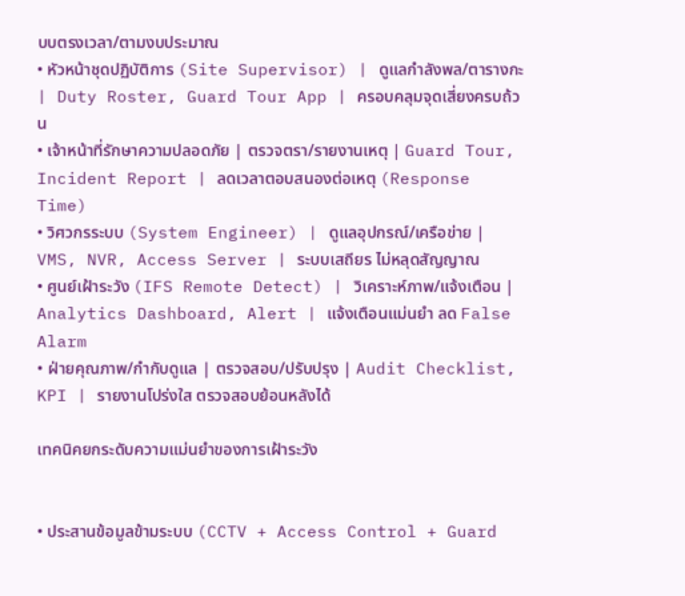บบตรงเวลา/ตามงบประมาณ
• หัวหน้าชุดปฏิบัติการ (Site Supervisor) | ดูแลกำลังพล/ตารางกะ | Duty Roster, Guard Tour App | ครอบคลุมจุดเสี่ยงครบถ้วน
• เจ้าหน้าที่รักษาความปลอดภัย | ตรวจตรา/รายงานเหตุ | Guard Tour, Incident Report | ลดเวลาตอบสนองต่อเหตุ (Response Time)
• วิศวกรระบบ (System Engineer) | ดูแลอุปกรณ์/เครือข่าย | VMS, NVR, Access Server | ระบบเสถียร ไม่หลุดสัญญาณ
• ศูนย์เฝ้าระวัง (IFS Remote Detect) | วิเคราะห์ภาพ/แจ้งเตือน | Analytics Dashboard, Alert | แจ้งเตือนแม่นยำ ลด False Alarm
• ฝ่ายคุณภาพ/กำกับดูแล | ตรวจสอบ/ปรับปรุง | Audit Checklist, KPI | รายงานโปร่งใส ตรวจสอบย้อนหลังได้

เทคนิคยกระดับความแม่นยำของการเฝ้าระวัง


• ประสานข้อมูลข้ามระบบ (CCTV + Access Control + Guard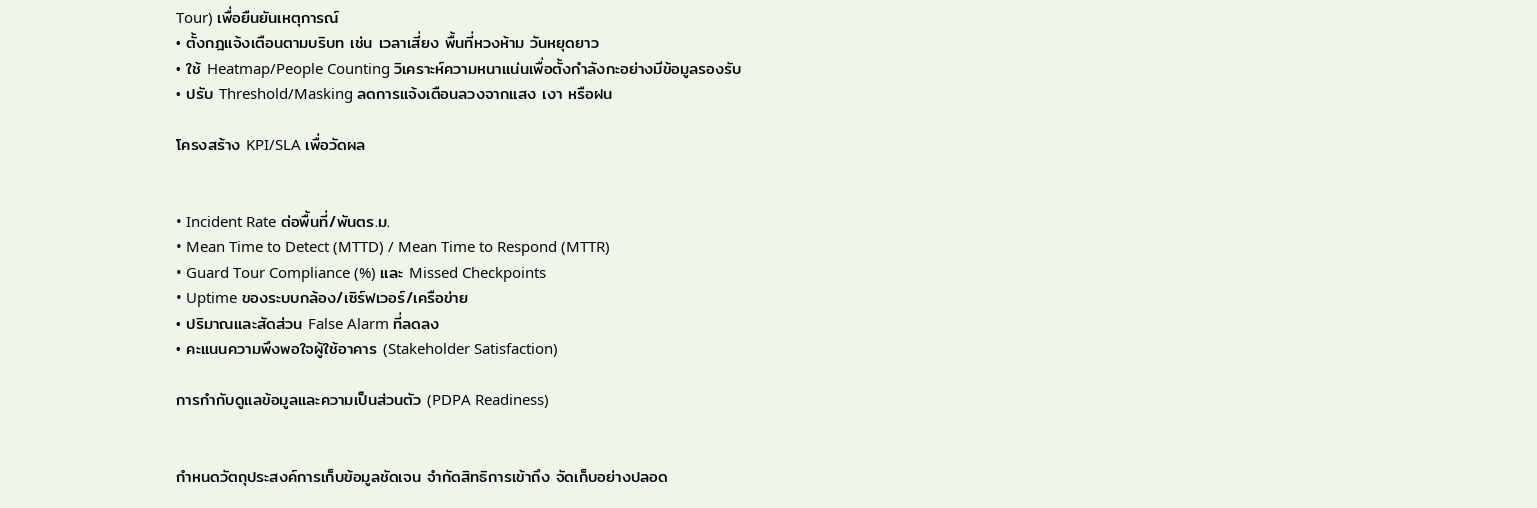Tour) เพื่อยืนยันเหตุการณ์
• ตั้งกฎแจ้งเตือนตามบริบท เช่น เวลาเสี่ยง พื้นที่หวงห้าม วันหยุดยาว
• ใช้ Heatmap/People Counting วิเคราะห์ความหนาแน่นเพื่อตั้งกำลังกะอย่างมีข้อมูลรองรับ
• ปรับ Threshold/Masking ลดการแจ้งเตือนลวงจากแสง เงา หรือฝน

โครงสร้าง KPI/SLA เพื่อวัดผล


• Incident Rate ต่อพื้นที่/พันตร.ม.
• Mean Time to Detect (MTTD) / Mean Time to Respond (MTTR)
• Guard Tour Compliance (%) และ Missed Checkpoints
• Uptime ของระบบกล้อง/เซิร์ฟเวอร์/เครือข่าย
• ปริมาณและสัดส่วน False Alarm ที่ลดลง
• คะแนนความพึงพอใจผู้ใช้อาคาร (Stakeholder Satisfaction)

การกำกับดูแลข้อมูลและความเป็นส่วนตัว (PDPA Readiness)


กำหนดวัตถุประสงค์การเก็บข้อมูลชัดเจน จำกัดสิทธิการเข้าถึง จัดเก็บอย่างปลอด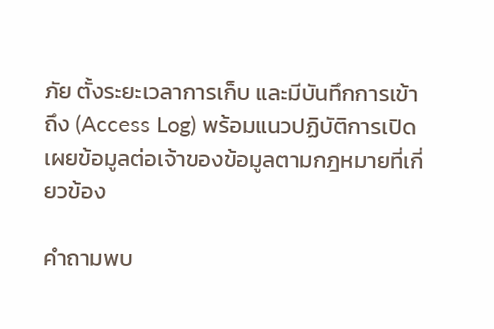ภัย ตั้งระยะเวลาการเก็บ และมีบันทึกการเข้าถึง (Access Log) พร้อมแนวปฏิบัติการเปิดเผยข้อมูลต่อเจ้าของข้อมูลตามกฎหมายที่เกี่ยวข้อง

คำถามพบ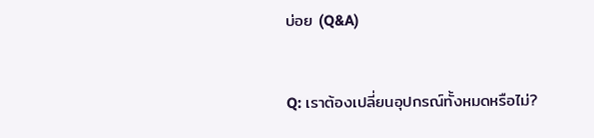บ่อย (Q&A)


Q: เราต้องเปลี่ยนอุปกรณ์ทั้งหมดหรือไม่?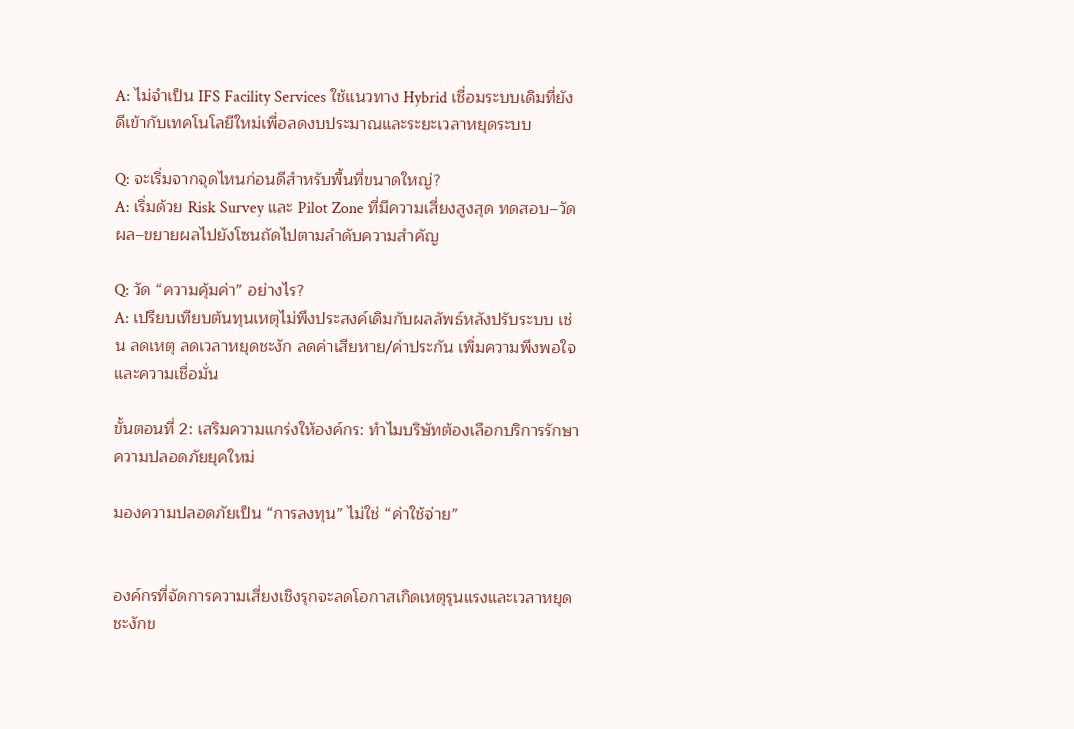A: ไม่จำเป็น IFS Facility Services ใช้แนวทาง Hybrid เชื่อมระบบเดิมที่ยังดีเข้ากับเทคโนโลยีใหม่เพื่อลดงบประมาณและระยะเวลาหยุดระบบ

Q: จะเริ่มจากจุดไหนก่อนดีสำหรับพื้นที่ขนาดใหญ่?
A: เริ่มด้วย Risk Survey และ Pilot Zone ที่มีความเสี่ยงสูงสุด ทดสอบ–วัดผล–ขยายผลไปยังโซนถัดไปตามลำดับความสำคัญ

Q: วัด “ความคุ้มค่า” อย่างไร?
A: เปรียบเทียบต้นทุนเหตุไม่พึงประสงค์เดิมกับผลลัพธ์หลังปรับระบบ เช่น ลดเหตุ ลดเวลาหยุดชะงัก ลดค่าเสียหาย/ค่าประกัน เพิ่มความพึงพอใจและความเชื่อมั่น

ขั้นตอนที่ 2: เสริมความแกร่งให้องค์กร: ทำไมบริษัทต้องเลือกบริการรักษาความปลอดภัยยุคใหม่

มองความปลอดภัยเป็น “การลงทุน” ไม่ใช่ “ค่าใช้จ่าย”


องค์กรที่จัดการความเสี่ยงเชิงรุกจะลดโอกาสเกิดเหตุรุนแรงและเวลาหยุดชะงักข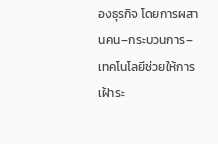องธุรกิจ โดยการผสานคน–กระบวนการ–เทคโนโลยีช่วยให้การเฝ้าระ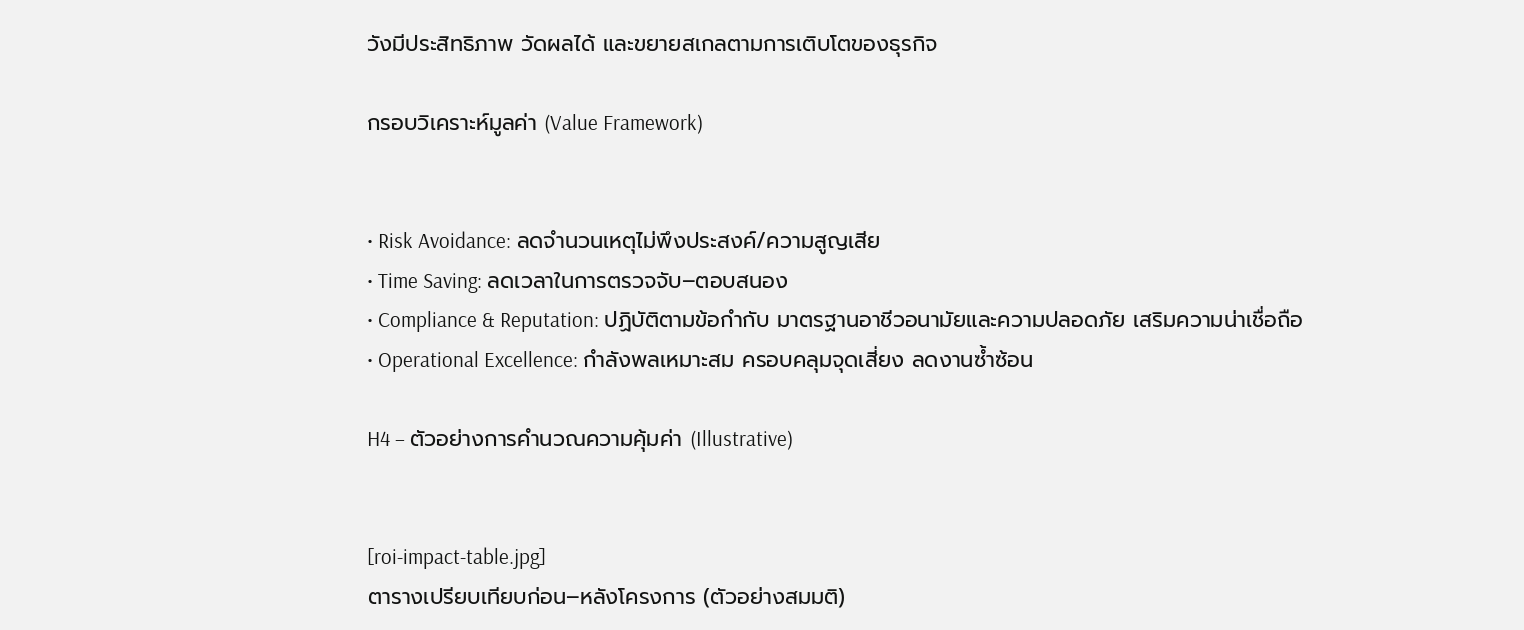วังมีประสิทธิภาพ วัดผลได้ และขยายสเกลตามการเติบโตของธุรกิจ

กรอบวิเคราะห์มูลค่า (Value Framework)


• Risk Avoidance: ลดจำนวนเหตุไม่พึงประสงค์/ความสูญเสีย
• Time Saving: ลดเวลาในการตรวจจับ–ตอบสนอง
• Compliance & Reputation: ปฏิบัติตามข้อกำกับ มาตรฐานอาชีวอนามัยและความปลอดภัย เสริมความน่าเชื่อถือ
• Operational Excellence: กำลังพลเหมาะสม ครอบคลุมจุดเสี่ยง ลดงานซ้ำซ้อน

H4 – ตัวอย่างการคำนวณความคุ้มค่า (Illustrative)


[roi-impact-table.jpg]
ตารางเปรียบเทียบก่อน–หลังโครงการ (ตัวอย่างสมมติ)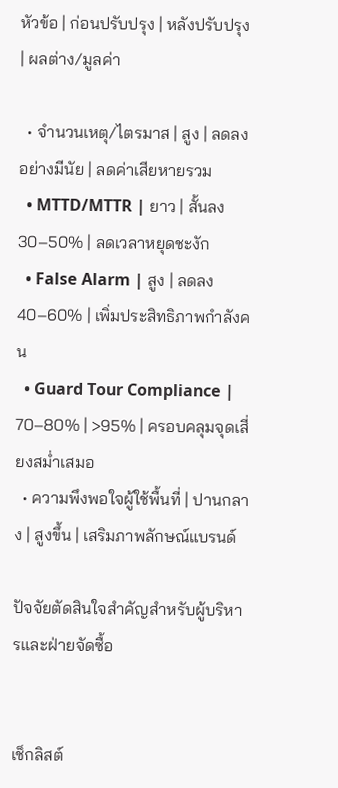หัวข้อ | ก่อนปรับปรุง | หลังปรับปรุง | ผลต่าง/มูลค่า

  • จำนวนเหตุ/ไตรมาส | สูง | ลดลงอย่างมีนัย | ลดค่าเสียหายรวม
  • MTTD/MTTR | ยาว | สั้นลง 30–50% | ลดเวลาหยุดชะงัก
  • False Alarm | สูง | ลดลง 40–60% | เพิ่มประสิทธิภาพกำลังคน
  • Guard Tour Compliance | 70–80% | >95% | ครอบคลุมจุดเสี่ยงสม่ำเสมอ
  • ความพึงพอใจผู้ใช้พื้นที่ | ปานกลาง | สูงขึ้น | เสริมภาพลักษณ์แบรนด์

ปัจจัยตัดสินใจสำคัญสำหรับผู้บริหารและฝ่ายจัดซื้อ


เช็กลิสต์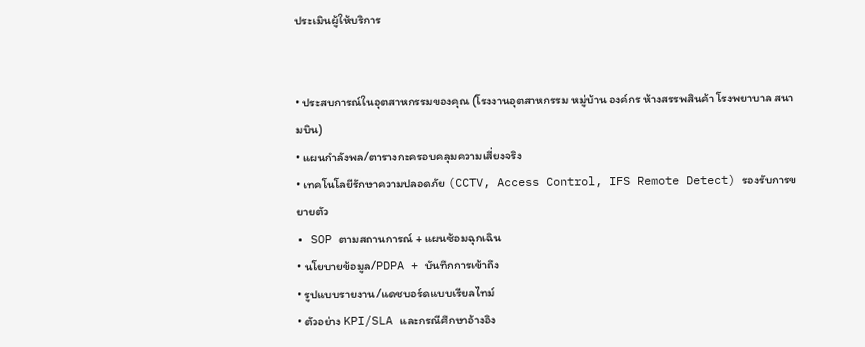ประเมินผู้ให้บริการ


• ประสบการณ์ในอุตสาหกรรมของคุณ (โรงงานอุตสาหกรรม หมู่บ้าน องค์กร ห้างสรรพสินค้า โรงพยาบาล สนามบิน)
• แผนกำลังพล/ตารางกะครอบคลุมความเสี่ยงจริง
• เทคโนโลยีรักษาความปลอดภัย (CCTV, Access Control, IFS Remote Detect) รองรับการขยายตัว
• SOP ตามสถานการณ์ + แผนซ้อมฉุกเฉิน
• นโยบายข้อมูล/PDPA + บันทึกการเข้าถึง
• รูปแบบรายงาน/แดชบอร์ดแบบเรียลไทม์
• ตัวอย่าง KPI/SLA และกรณีศึกษาอ้างอิง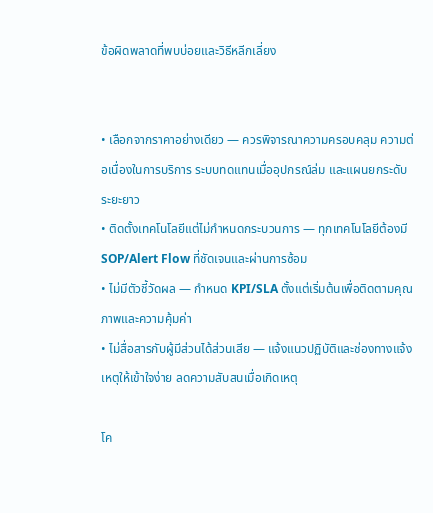ข้อผิดพลาดที่พบบ่อยและวิธีหลีกเลี่ยง


• เลือกจากราคาอย่างเดียว — ควรพิจารณาความครอบคลุม ความต่อเนื่องในการบริการ ระบบทดแทนเมื่ออุปกรณ์ล่ม และแผนยกระดับระยะยาว
• ติดตั้งเทคโนโลยีแต่ไม่กำหนดกระบวนการ — ทุกเทคโนโลยีต้องมี SOP/Alert Flow ที่ชัดเจนและผ่านการซ้อม
• ไม่มีตัวชี้วัดผล — กำหนด KPI/SLA ตั้งแต่เริ่มต้นเพื่อติดตามคุณภาพและความคุ้มค่า
• ไม่สื่อสารกับผู้มีส่วนได้ส่วนเสีย — แจ้งแนวปฏิบัติและช่องทางแจ้งเหตุให้เข้าใจง่าย ลดความสับสนเมื่อเกิดเหตุ

โค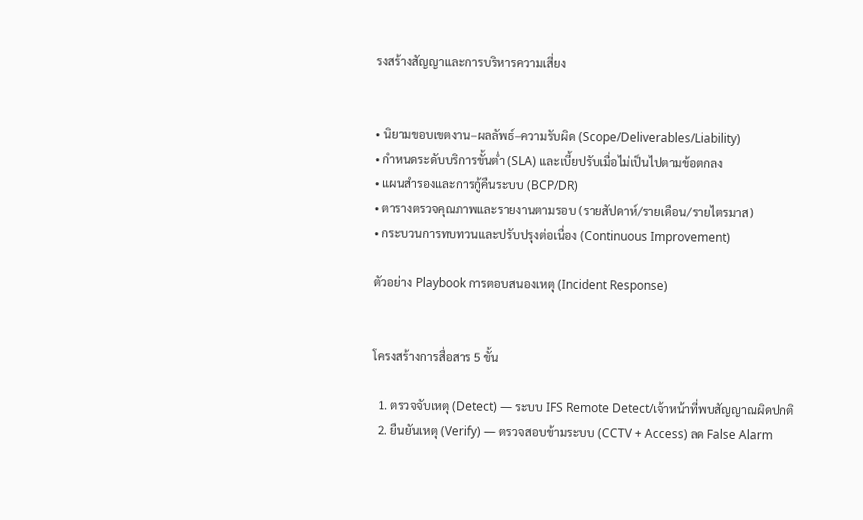รงสร้างสัญญาและการบริหารความเสี่ยง


• นิยามขอบเขตงาน–ผลลัพธ์–ความรับผิด (Scope/Deliverables/Liability)
• กำหนดระดับบริการขั้นต่ำ (SLA) และเบี้ยปรับเมื่อไม่เป็นไปตามข้อตกลง
• แผนสำรองและการกู้คืนระบบ (BCP/DR)
• ตารางตรวจคุณภาพและรายงานตามรอบ (รายสัปดาห์/รายเดือน/รายไตรมาส)
• กระบวนการทบทวนและปรับปรุงต่อเนื่อง (Continuous Improvement)

ตัวอย่าง Playbook การตอบสนองเหตุ (Incident Response)


โครงสร้างการสื่อสาร 5 ขั้น

  1. ตรวจจับเหตุ (Detect) — ระบบ IFS Remote Detect/เจ้าหน้าที่พบสัญญาณผิดปกติ
  2. ยืนยันเหตุ (Verify) — ตรวจสอบข้ามระบบ (CCTV + Access) ลด False Alarm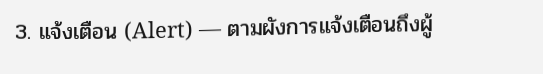3. แจ้งเตือน (Alert) — ตามผังการแจ้งเตือนถึงผู้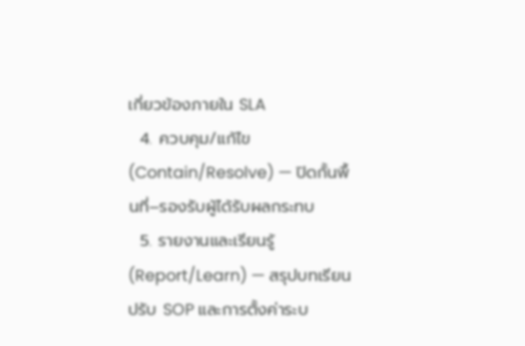เกี่ยวข้องภายใน SLA
  4. ควบคุม/แก้ไข (Contain/Resolve) — ปิดกั้นพื้นที่–รองรับผู้ได้รับผลกระทบ
  5. รายงานและเรียนรู้ (Report/Learn) — สรุปบทเรียน ปรับ SOP และการตั้งค่าระบ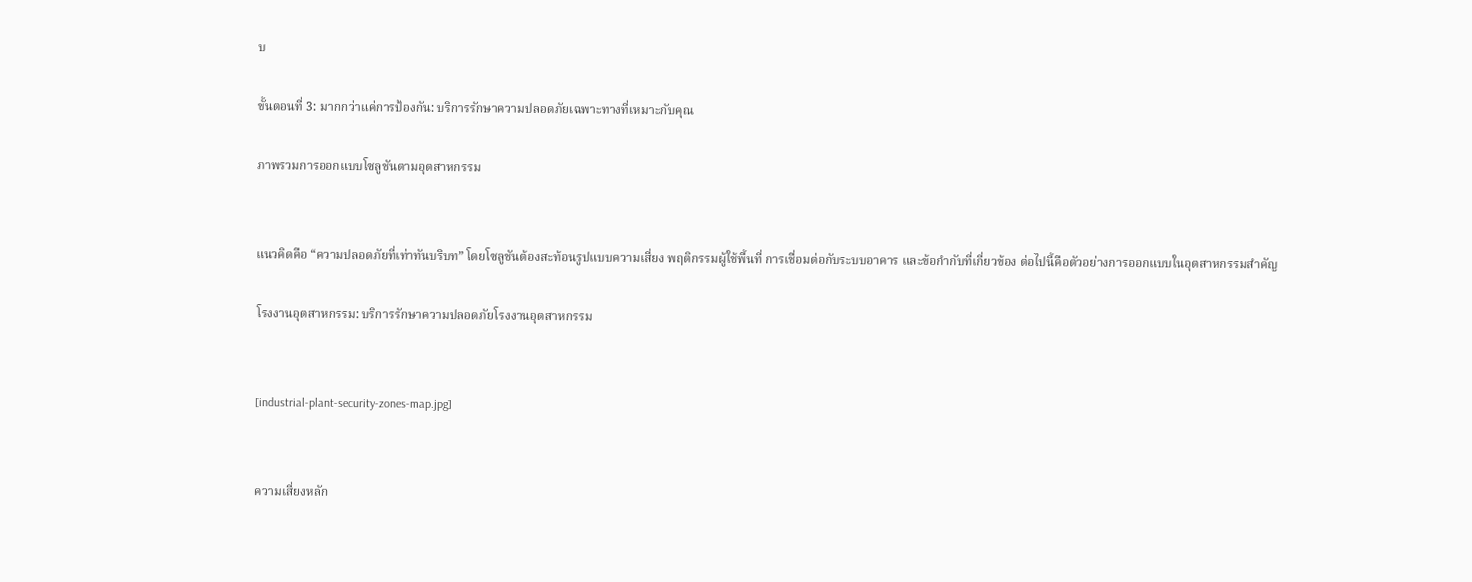บ

ขั้นตอนที่ 3: มากกว่าแค่การป้องกัน: บริการรักษาความปลอดภัยเฉพาะทางที่เหมาะกับคุณ

ภาพรวมการออกแบบโซลูชันตามอุตสาหกรรม


แนวคิดคือ “ความปลอดภัยที่เท่าทันบริบท” โดยโซลูชันต้องสะท้อนรูปแบบความเสี่ยง พฤติกรรมผู้ใช้พื้นที่ การเชื่อมต่อกับระบบอาคาร และข้อกำกับที่เกี่ยวข้อง ต่อไปนี้คือตัวอย่างการออกแบบในอุตสาหกรรมสำคัญ

โรงงานอุตสาหกรรม: บริการรักษาความปลอดภัยโรงงานอุตสาหกรรม


[industrial-plant-security-zones-map.jpg]


ความเสี่ยงหลัก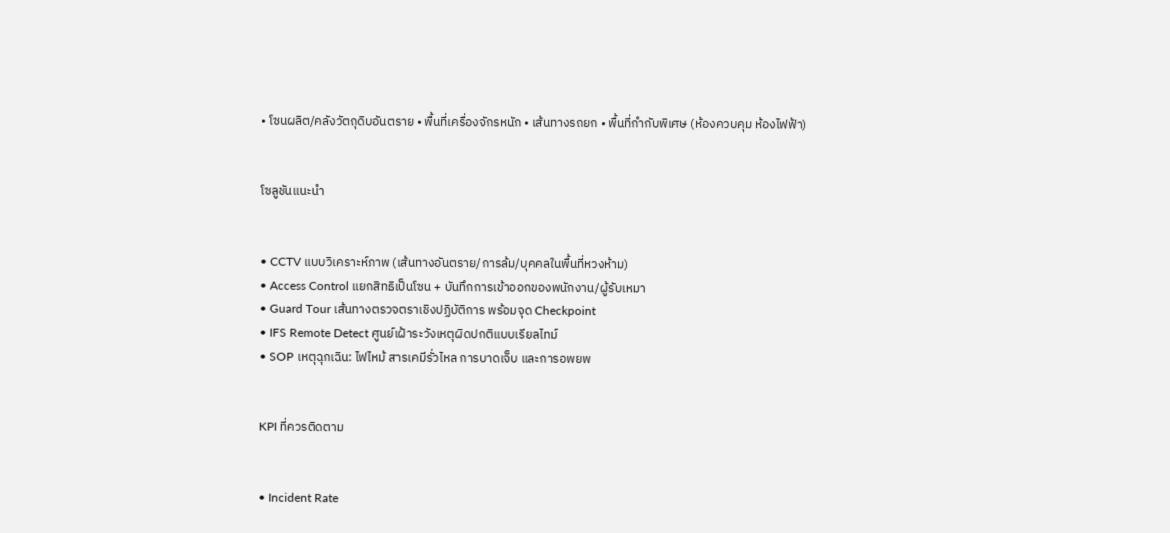• โซนผลิต/คลังวัตถุดิบอันตราย • พื้นที่เครื่องจักรหนัก • เส้นทางรถยก • พื้นที่กำกับพิเศษ (ห้องควบคุม ห้องไฟฟ้า)


โซลูชันแนะนำ


• CCTV แบบวิเคราะห์ภาพ (เส้นทางอันตราย/การล้ม/บุคคลในพื้นที่หวงห้าม)
• Access Control แยกสิทธิเป็นโซน + บันทึกการเข้าออกของพนักงาน/ผู้รับเหมา
• Guard Tour เส้นทางตรวจตราเชิงปฏิบัติการ พร้อมจุด Checkpoint
• IFS Remote Detect ศูนย์เฝ้าระวังเหตุผิดปกติแบบเรียลไทม์
• SOP เหตุฉุกเฉิน: ไฟไหม้ สารเคมีรั่วไหล การบาดเจ็บ และการอพยพ


KPI ที่ควรติดตาม


• Incident Rate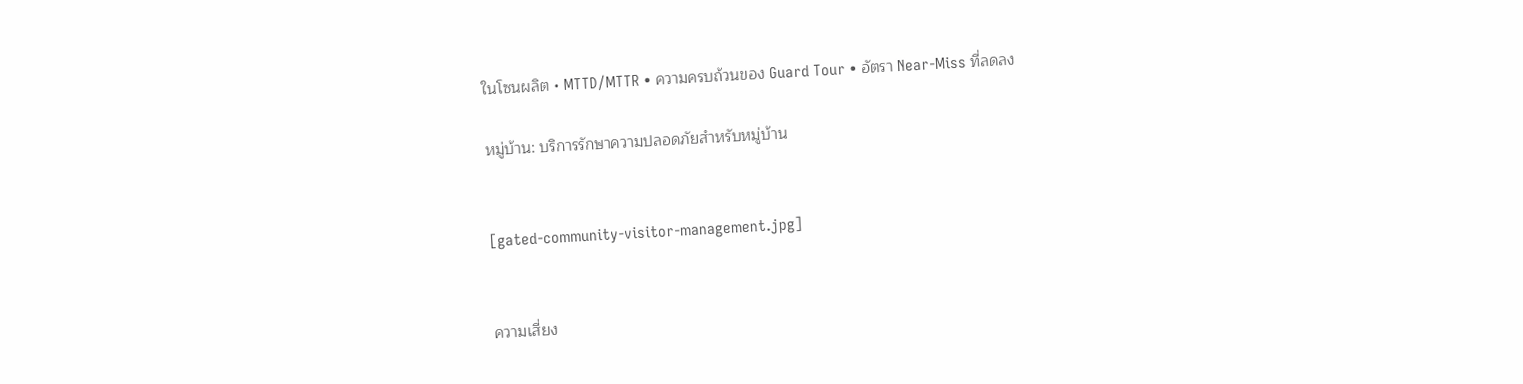ในโซนผลิต • MTTD/MTTR • ความครบถ้วนของ Guard Tour • อัตรา Near-Miss ที่ลดลง

หมู่บ้าน: บริการรักษาความปลอดภัยสำหรับหมู่บ้าน


[gated-community-visitor-management.jpg]


ความเสี่ยง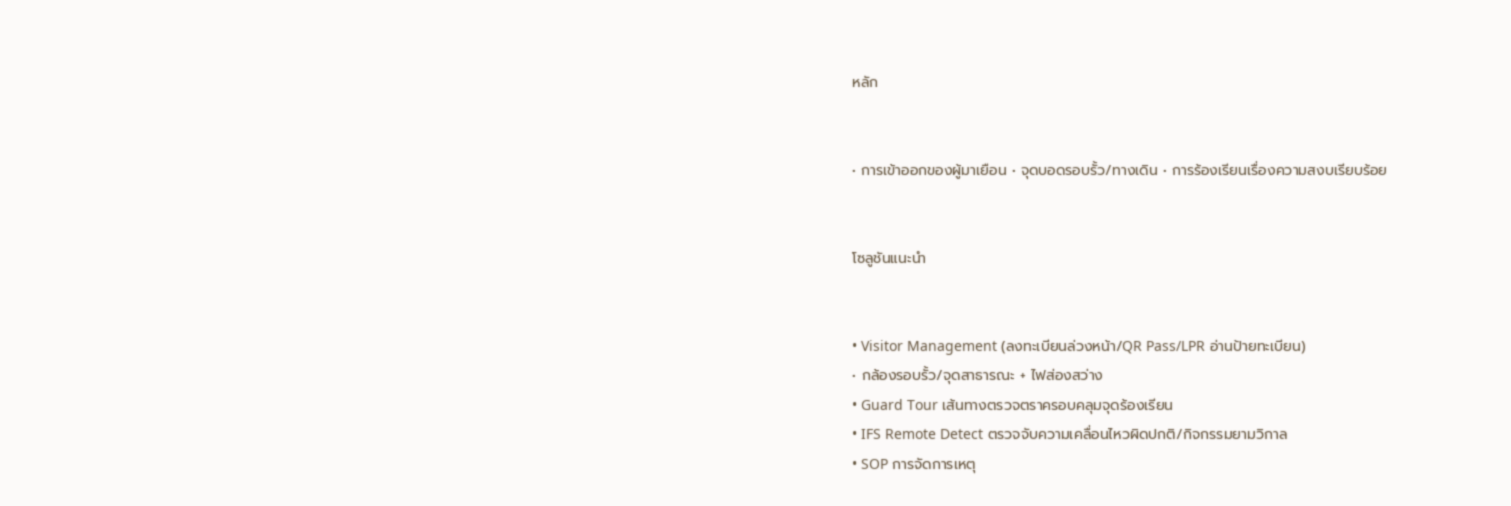หลัก


• การเข้าออกของผู้มาเยือน • จุดบอดรอบรั้ว/ทางเดิน • การร้องเรียนเรื่องความสงบเรียบร้อย


โซลูชันแนะนำ


• Visitor Management (ลงทะเบียนล่วงหน้า/QR Pass/LPR อ่านป้ายทะเบียน)
• กล้องรอบรั้ว/จุดสาธารณะ + ไฟส่องสว่าง
• Guard Tour เส้นทางตรวจตราครอบคลุมจุดร้องเรียน
• IFS Remote Detect ตรวจจับความเคลื่อนไหวผิดปกติ/กิจกรรมยามวิกาล
• SOP การจัดการเหตุ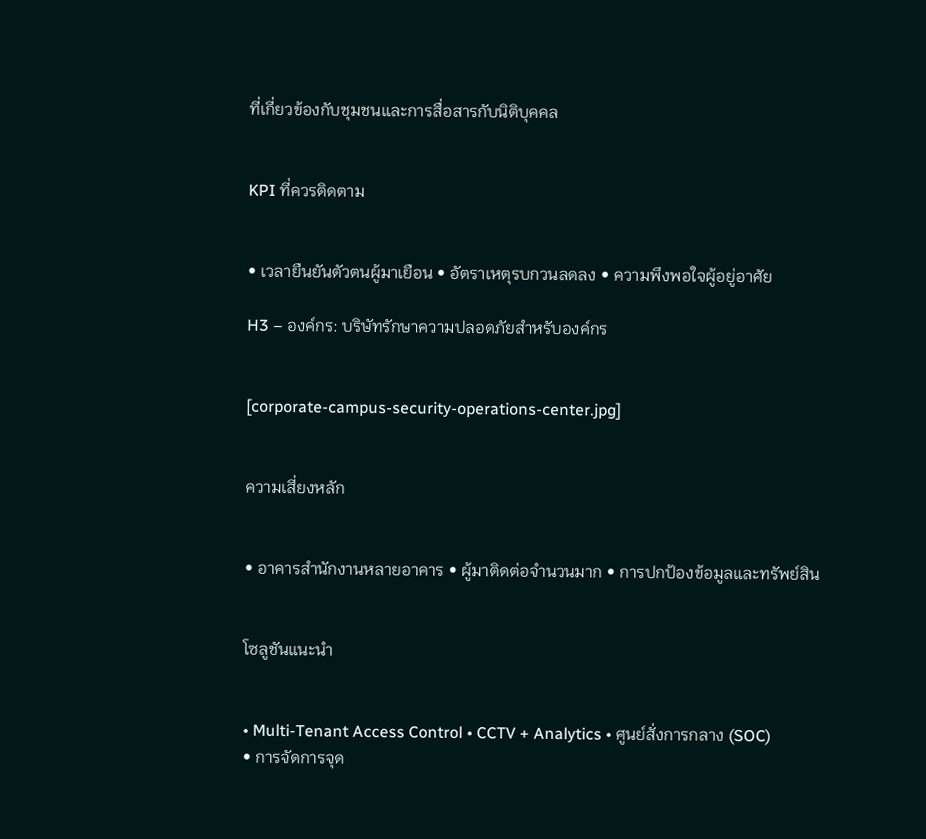ที่เกี่ยวข้องกับชุมชนและการสื่อสารกับนิติบุคคล


KPI ที่ควรติดตาม


• เวลายืนยันตัวตนผู้มาเยือน • อัตราเหตุรบกวนลดลง • ความพึงพอใจผู้อยู่อาศัย

H3 – องค์กร: บริษัทรักษาความปลอดภัยสำหรับองค์กร


[corporate-campus-security-operations-center.jpg]


ความเสี่ยงหลัก


• อาคารสำนักงานหลายอาคาร • ผู้มาติดต่อจำนวนมาก • การปกป้องข้อมูลและทรัพย์สิน


โซลูชันแนะนำ


• Multi-Tenant Access Control • CCTV + Analytics • ศูนย์สั่งการกลาง (SOC)
• การจัดการจุด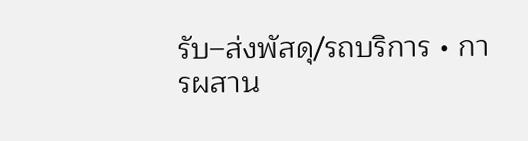รับ–ส่งพัสดุ/รถบริการ • การผสาน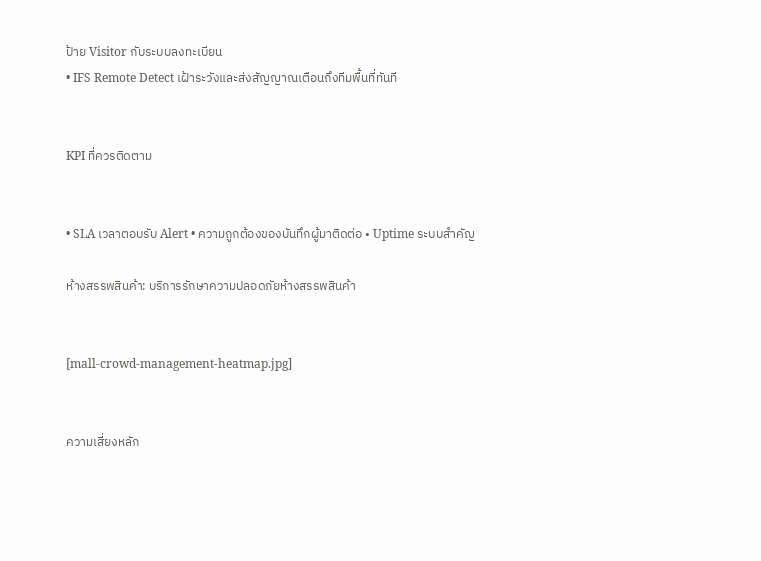ป้าย Visitor กับระบบลงทะเบียน
• IFS Remote Detect เฝ้าระวังและส่งสัญญาณเตือนถึงทีมพื้นที่ทันที


KPI ที่ควรติดตาม


• SLA เวลาตอบรับ Alert • ความถูกต้องของบันทึกผู้มาติดต่อ • Uptime ระบบสำคัญ

ห้างสรรพสินค้า: บริการรักษาความปลอดภัยห้างสรรพสินค้า


[mall-crowd-management-heatmap.jpg]


ความเสี่ยงหลัก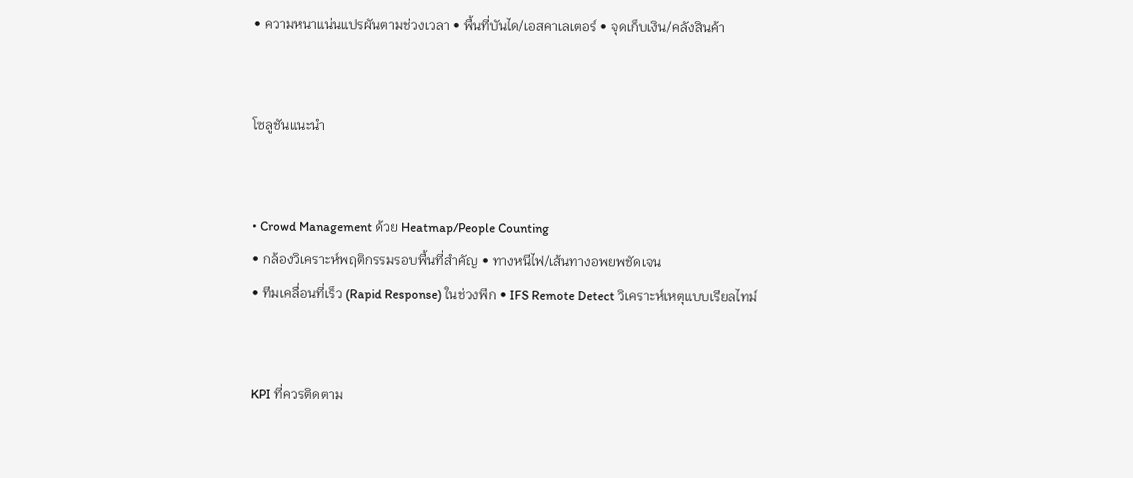• ความหนาแน่นแปรผันตามช่วงเวลา • พื้นที่บันได/เอสคาเลเตอร์ • จุดเก็บเงิน/คลังสินค้า


โซลูชันแนะนำ


• Crowd Management ด้วย Heatmap/People Counting
• กล้องวิเคราะห์พฤติกรรมรอบพื้นที่สำคัญ • ทางหนีไฟ/เส้นทางอพยพชัดเจน
• ทีมเคลื่อนที่เร็ว (Rapid Response) ในช่วงพีก • IFS Remote Detect วิเคราะห์เหตุแบบเรียลไทม์


KPI ที่ควรติดตาม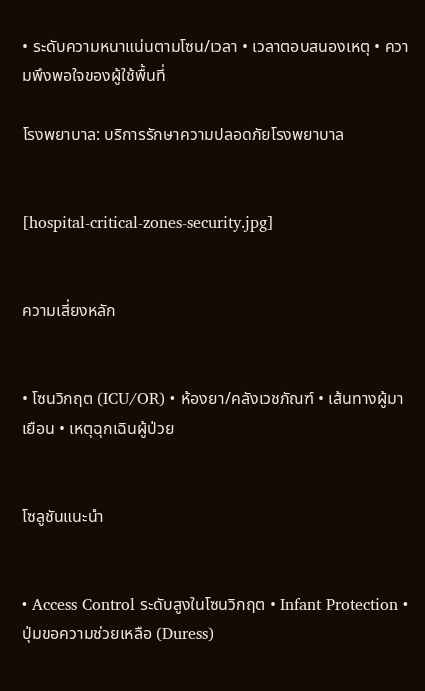• ระดับความหนาแน่นตามโซน/เวลา • เวลาตอบสนองเหตุ • ความพึงพอใจของผู้ใช้พื้นที่

โรงพยาบาล: บริการรักษาความปลอดภัยโรงพยาบาล


[hospital-critical-zones-security.jpg]


ความเสี่ยงหลัก


• โซนวิกฤต (ICU/OR) • ห้องยา/คลังเวชภัณฑ์ • เส้นทางผู้มาเยือน • เหตุฉุกเฉินผู้ป่วย


โซลูชันแนะนำ


• Access Control ระดับสูงในโซนวิกฤต • Infant Protection • ปุ่มขอความช่วยเหลือ (Duress)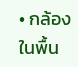• กล้องในพื้น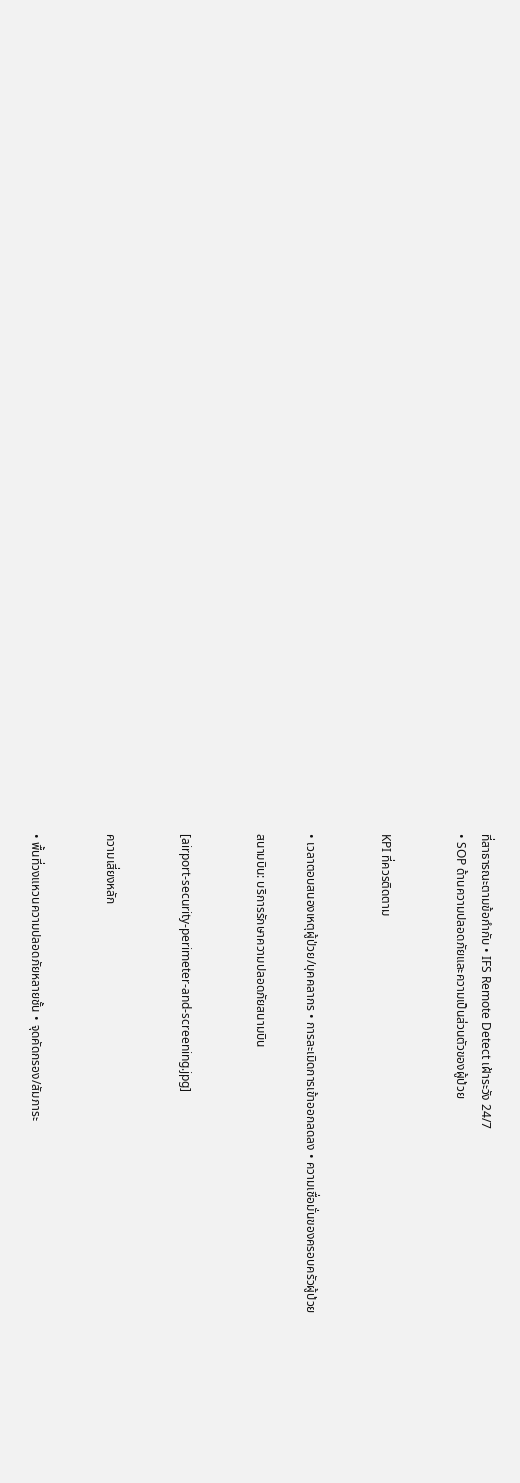ที่สาธารณะตามข้อกำกับ • IFS Remote Detect เฝ้าระวัง 24/7
• SOP ด้านความปลอดภัยและความเป็นส่วนตัวของผู้ป่วย


KPI ที่ควรติดตาม


• เวลาตอบสนองเหตุผู้ป่วย/บุคคลากร • การละเมิดการเข้าออกลดลง • ความเชื่อมั่นของครอบครัวผู้ป่วย

สนามบิน: บริการรักษาความปลอดภัยสนามบิน


[airport-security-perimeter-and-screening.jpg]


ความเสี่ยงหลัก


• พื้นที่วงแหวนความปลอดภัยหลายชั้น • จุดคัดกรอง/สัมภาระ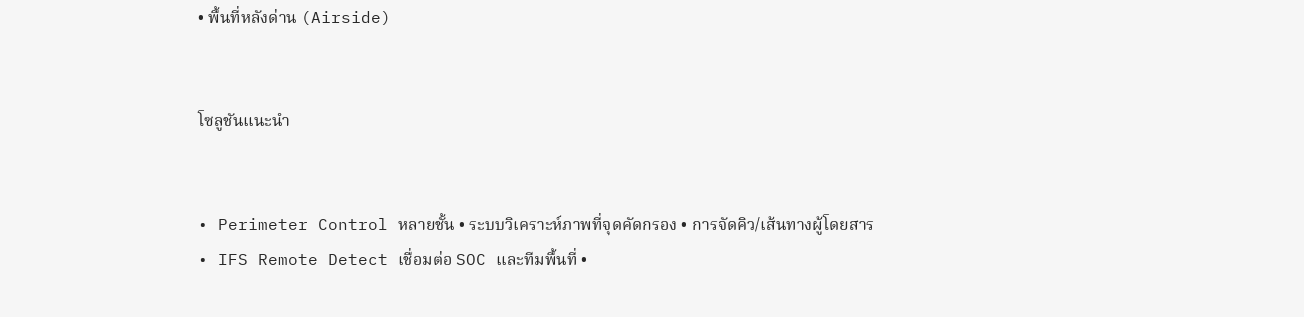• พื้นที่หลังด่าน (Airside)


โซลูชันแนะนำ


• Perimeter Control หลายชั้น • ระบบวิเคราะห์ภาพที่จุดคัดกรอง • การจัดคิว/เส้นทางผู้โดยสาร
• IFS Remote Detect เชื่อมต่อ SOC และทีมพื้นที่ •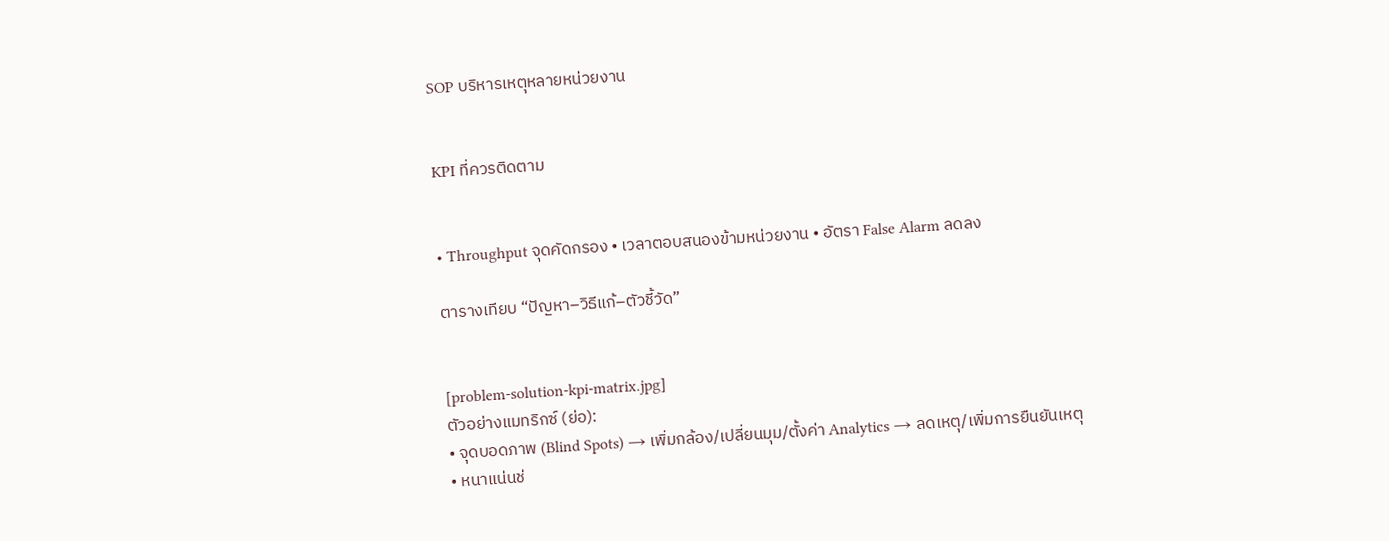SOP บริหารเหตุหลายหน่วยงาน


KPI ที่ควรติดตาม


• Throughput จุดคัดกรอง • เวลาตอบสนองข้ามหน่วยงาน • อัตรา False Alarm ลดลง

ตารางเทียบ “ปัญหา–วิธีแก้–ตัวชี้วัด”


[problem-solution-kpi-matrix.jpg]
ตัวอย่างแมทริกซ์ (ย่อ):
• จุดบอดภาพ (Blind Spots) → เพิ่มกล้อง/เปลี่ยนมุม/ตั้งค่า Analytics → ลดเหตุ/เพิ่มการยืนยันเหตุ
• หนาแน่นช่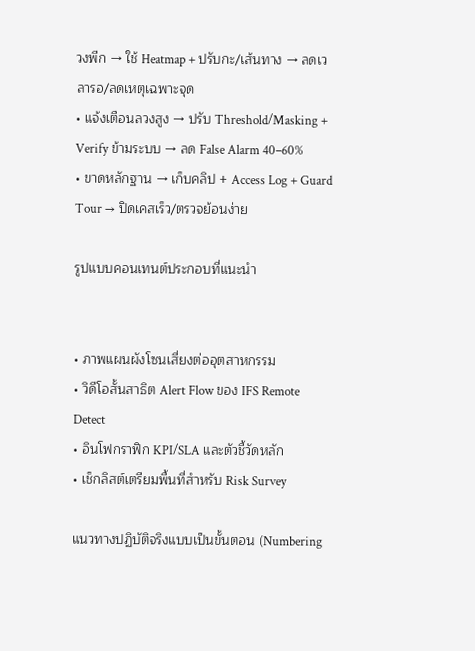วงพีก → ใช้ Heatmap + ปรับกะ/เส้นทาง → ลดเวลารอ/ลดเหตุเฉพาะจุด
• แจ้งเตือนลวงสูง → ปรับ Threshold/Masking + Verify ข้ามระบบ → ลด False Alarm 40–60%
• ขาดหลักฐาน → เก็บคลิป + Access Log + Guard Tour → ปิดเคสเร็ว/ตรวจย้อนง่าย

รูปแบบคอนเทนต์ประกอบที่แนะนำ


• ภาพแผนผังโซนเสี่ยงต่ออุตสาหกรรม
• วิดีโอสั้นสาธิต Alert Flow ของ IFS Remote Detect
• อินโฟกราฟิก KPI/SLA และตัวชี้วัดหลัก
• เช็กลิสต์เตรียมพื้นที่สำหรับ Risk Survey

แนวทางปฏิบัติจริงแบบเป็นขั้นตอน (Numbering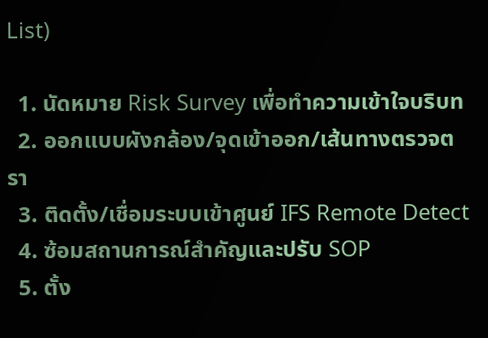List)

  1. นัดหมาย Risk Survey เพื่อทำความเข้าใจบริบท
  2. ออกแบบผังกล้อง/จุดเข้าออก/เส้นทางตรวจตรา
  3. ติดตั้ง/เชื่อมระบบเข้าศูนย์ IFS Remote Detect
  4. ซ้อมสถานการณ์สำคัญและปรับ SOP
  5. ตั้ง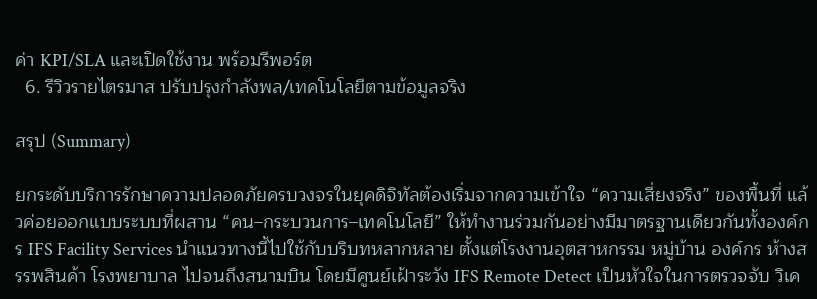ค่า KPI/SLA และเปิดใช้งาน พร้อมรีพอร์ต
  6. รีวิวรายไตรมาส ปรับปรุงกำลังพล/เทคโนโลยีตามข้อมูลจริง

สรุป (Summary)

ยกระดับบริการรักษาความปลอดภัยครบวงจรในยุคดิจิทัลต้องเริ่มจากความเข้าใจ “ความเสี่ยงจริง” ของพื้นที่ แล้วค่อยออกแบบระบบที่ผสาน “คน–กระบวนการ–เทคโนโลยี” ให้ทำงานร่วมกันอย่างมีมาตรฐานเดียวกันทั้งองค์กร IFS Facility Services นำแนวทางนี้ไปใช้กับบริบทหลากหลาย ตั้งแต่โรงงานอุตสาหกรรม หมู่บ้าน องค์กร ห้างสรรพสินค้า โรงพยาบาล ไปจนถึงสนามบิน โดยมีศูนย์เฝ้าระวัง IFS Remote Detect เป็นหัวใจในการตรวจจับ วิเค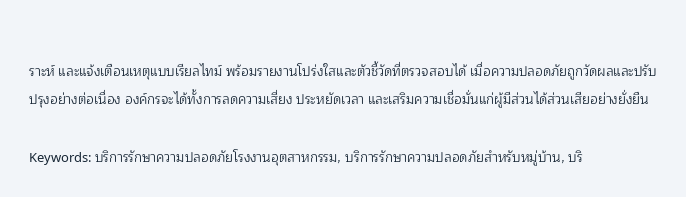ราะห์ และแจ้งเตือนเหตุแบบเรียลไทม์ พร้อมรายงานโปร่งใสและตัวชี้วัดที่ตรวจสอบได้ เมื่อความปลอดภัยถูกวัดผลและปรับปรุงอย่างต่อเนื่อง องค์กรจะได้ทั้งการลดความเสี่ยง ประหยัดเวลา และเสริมความเชื่อมั่นแก่ผู้มีส่วนได้ส่วนเสียอย่างยั่งยืน

Keywords: บริการรักษาความปลอดภัยโรงงานอุตสาหกรรม, บริการรักษาความปลอดภัยสำหรับหมู่บ้าน, บริ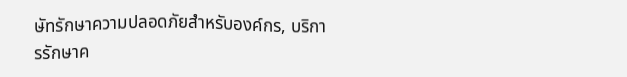ษัทรักษาความปลอดภัยสำหรับองค์กร, บริการรักษาค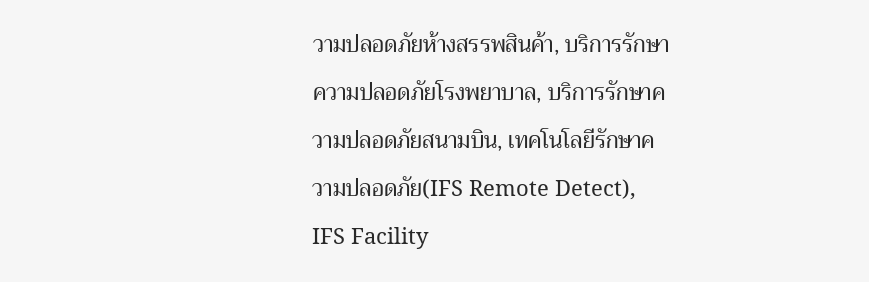วามปลอดภัยห้างสรรพสินค้า, บริการรักษาความปลอดภัยโรงพยาบาล, บริการรักษาความปลอดภัยสนามบิน, เทคโนโลยีรักษาความปลอดภัย(IFS Remote Detect), IFS Facility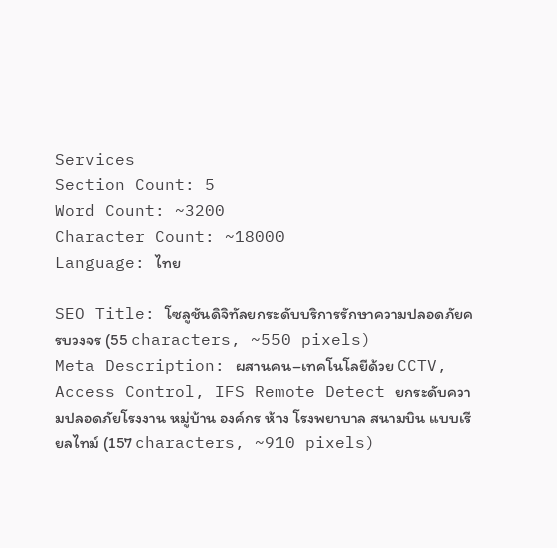Services
Section Count: 5
Word Count: ~3200
Character Count: ~18000
Language: ไทย

SEO Title: โซลูชันดิจิทัลยกระดับบริการรักษาความปลอดภัยครบวงจร (55 characters, ~550 pixels)
Meta Description: ผสานคน–เทคโนโลยีด้วย CCTV, Access Control, IFS Remote Detect ยกระดับความปลอดภัยโรงงาน หมู่บ้าน องค์กร ห้าง โรงพยาบาล สนามบิน แบบเรียลไทม์ (157 characters, ~910 pixels)